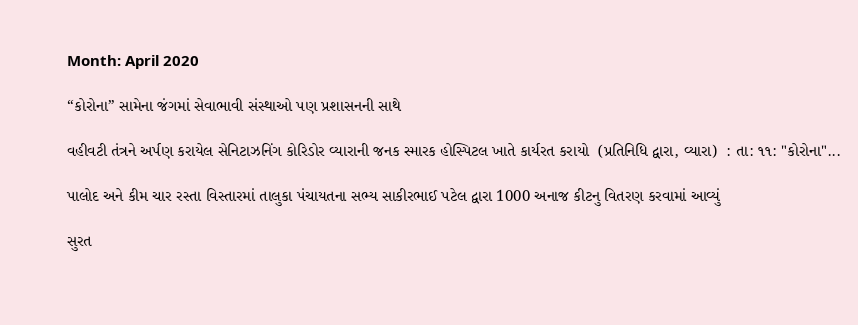Month: April 2020

“કોરોના” સામેના જંગમાં સેવાભાવી સંસ્થાઓ પણ પ્રશાસનની સાથે

વહીવટી તંત્રને અર્પણ કરાયેલ સેનિટાઝનિંગ કોરિડોર વ્યારાની જનક સ્મારક હોસ્પિટલ ખાતે કાર્યરત કરાયો  (પ્રતિનિધિ દ્વારા, વ્યારા)  : તા: ૧૧: "કોરોના"...

પાલોદ અને કીમ ચાર રસ્તા વિસ્તારમાં તાલુકા પંચાયતના સભ્ય સાકીરભાઈ પટેલ દ્વારા 1000 અનાજ કીટનુ વિતરણ કરવામાં આવ્યું

સુરત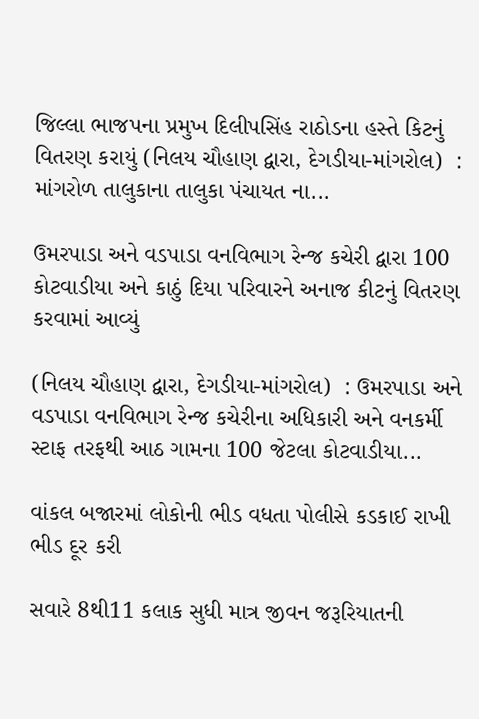જિલ્લા ભાજપના પ્રમુખ દિલીપસિંહ રાઠોડના હસ્તે કિટનું વિતરણ કરાયું (નિલય ચૌહાણ દ્વારા, દેગડીયા-માંગરોલ)  : માંગરોળ તાલુકાના તાલુકા પંચાયત ના...

ઉમરપાડા અને વડપાડા વનવિભાગ રેન્જ કચેરી દ્વારા 100 કોટવાડીયા અને કાઠું દિયા પરિવારને અનાજ કીટનું વિતરણ કરવામાં આવ્યું

(નિલય ચૌહાણ દ્વારા, દેગડીયા-માંગરોલ)  : ઉમરપાડા અને વડપાડા વનવિભાગ રેન્જ કચેરીના અધિકારી અને વનકર્મી સ્ટાફ તરફથી આઠ ગામના 100 જેટલા કોટવાડીયા...

વાંકલ બજારમાં લોકોની ભીડ વધતા પોલીસે કડકાઈ રાખી ભીડ દૂર કરી

સવારે 8થી11 કલાક સુધી માત્ર જીવન જરૂરિયાતની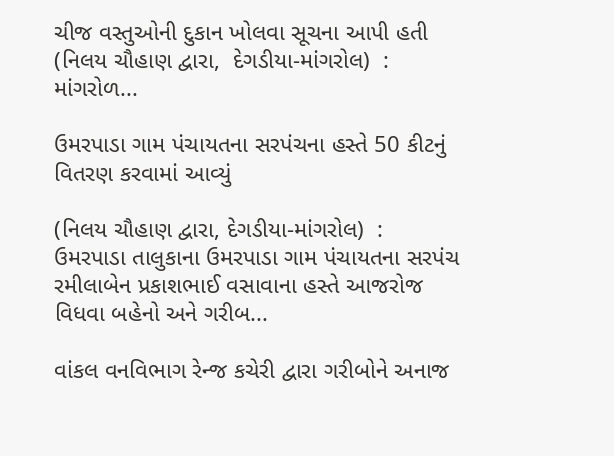ચીજ વસ્તુઓની દુકાન ખોલવા સૂચના આપી હતી (નિલય ચૌહાણ દ્વારા,  દેગડીયા-માંગરોલ)  :  માંગરોળ...

ઉમરપાડા ગામ પંચાયતના સરપંચના હસ્તે 50 કીટનું વિતરણ કરવામાં આવ્યું

(નિલય ચૌહાણ દ્વારા, દેગડીયા-માંગરોલ)  : ઉમરપાડા તાલુકાના ઉમરપાડા ગામ પંચાયતના સરપંચ રમીલાબેન પ્રકાશભાઈ વસાવાના હસ્તે આજરોજ વિધવા બહેનો અને ગરીબ...

વાંકલ વનવિભાગ રેન્જ કચેરી દ્વારા ગરીબોને અનાજ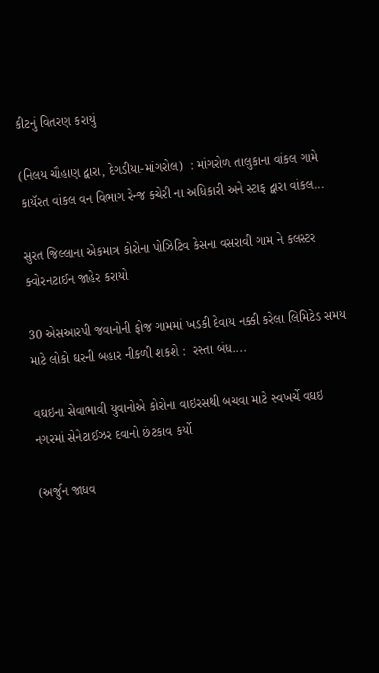કીટનું વિતરણ કરાયું

(નિલય ચૌહાણ દ્વારા, દેગડીયા-માંગરોલ)  : માંગરોળ તાલુકાના વાંકલ ગામે કાયૅરત વાંકલ વન વિભાગ રેન્જ કચેરી ના અધિકારી અને સ્ટાફ દ્વારા વાંકલ...

સુરત જિલ્લાના એકમાત્ર કોરોના પોઝિટિવ કેસના વસરાવી ગામ ને કલસ્ટર ક્વોરનટાઈન જાહેર કરાયો

30 એસઆરપી જવાનોની ફોજ ગામમાં ખડકી દેવાય નક્કી કરેલા લિમિટેડ સમય માટે લોકો ઘરની બહાર નીકળી શકશે :  રસ્તા બંધ....

વઘઇના સેવાભાવી યુવાનોએ કોરોના વાઇરસથી બચવા માટે સ્વખર્ચે વઘઇ નગરમાં સેનેટાઈઝર દવાનો છંટકાવ કર્યો

(અર્જુન જાધવ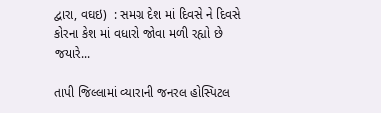દ્વારા, વઘઇ)  : સમગ્ર દેશ માં દિવસે ને દિવસે કોરના કેશ માં વધારો જોવા મળી રહ્યો છે જયારે...

તાપી જિલ્લામાં વ્યારાની જનરલ હોસ્પિટલ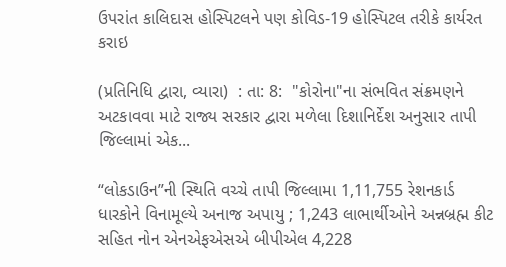ઉપરાંત કાલિદાસ હોસ્પિટલને પણ કોવિડ-19 હોસ્પિટલ તરીકે કાર્યરત કરાઇ

(પ્રતિનિધિ દ્વારા, વ્યારા)  : તા: 8:  "કોરોના"ના સંભવિત સંક્રમણને અટકાવવા માટે રાજ્ય સરકાર દ્વારા મળેલા દિશાનિર્દેશ અનુસાર તાપી જિલ્લામાં એક...

“લોકડાઉન”ની સ્થિતિ વચ્ચે તાપી જિલ્લામા 1,11,755 રેશનકાર્ડ ધારકોને વિનામૂલ્યે અનાજ અપાયુ ; 1,243 લાભાર્થીઓને અન્નબ્રહ્મ કીટ સહિત નોન એનએફએસએ બીપીએલ 4,228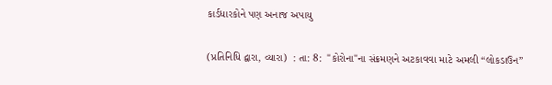કાર્ડધારકોને પણ અનાજ અપાયુ

(પ્રતિનિધિ દ્વારા, વ્યારા)  : તા: 8:  "કોરોના"ના સંક્રમણને અટકાવવા માટે અમલી “લોકડાઉન”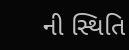ની સ્થિતિ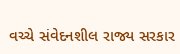વચ્ચે સંવેદનશીલ રાજ્ય સરકાર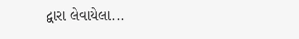દ્વારા લેવાયેલા...